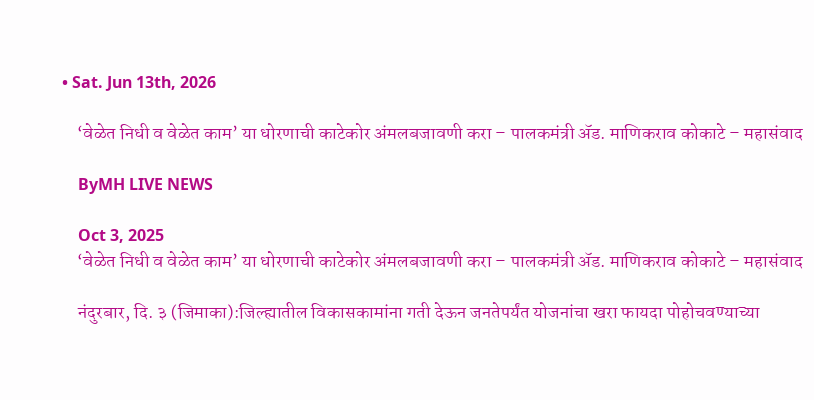• Sat. Jun 13th, 2026

    ‘वेळेत निधी व वेळेत काम’ या धोरणाची काटेकोर अंमलबजावणी करा – पालकमंत्री ॲड. माणिकराव कोकाटे – महासंवाद

    ByMH LIVE NEWS

    Oct 3, 2025
    ‘वेळेत निधी व वेळेत काम’ या धोरणाची काटेकोर अंमलबजावणी करा – पालकमंत्री ॲड. माणिकराव कोकाटे – महासंवाद

    नंदुरबार, दि. ३ (जिमाका):जिल्ह्यातील विकासकामांना गती देऊन जनतेपर्यंत योजनांचा खरा फायदा पोहोचवण्याच्या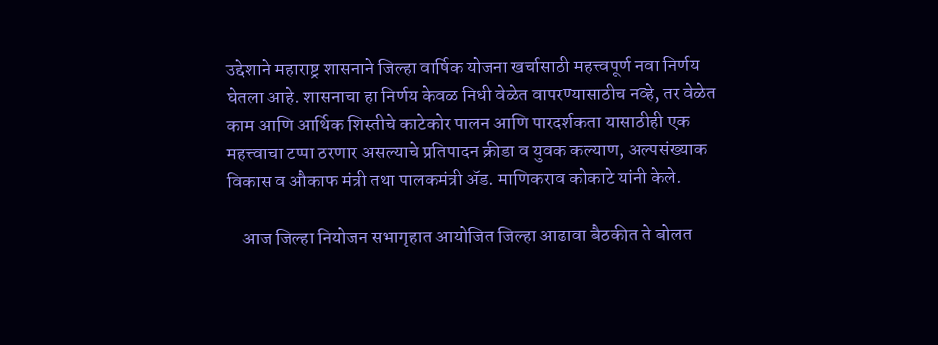उद्देशाने महाराष्ट्र शासनाने जिल्हा वार्षिक योजना खर्चासाठी महत्त्वपूर्ण नवा निर्णय घेतला आहे. शासनाचा हा निर्णय केवळ निधी वेळेत वापरण्यासाठीच नव्हे, तर वेळेत काम आणि आर्थिक शिस्तीचे काटेकोर पालन आणि पारदर्शकता यासाठीही एक महत्त्वाचा टप्पा ठरणार असल्याचे प्रतिपादन क्रीडा व युवक कल्याण, अल्पसंख्याक विकास व औकाफ मंत्री तथा पालकमंत्री ॲड. माणिकराव कोकाटे यांनी केले.

    आज जिल्हा नियोजन सभागृहात आयोजित जिल्हा आढावा बैठकीत ते बोलत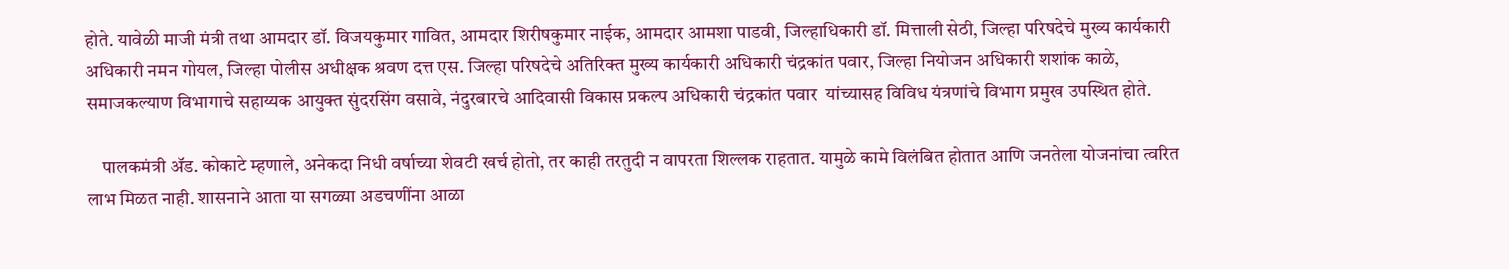होते. यावेळी माजी मंत्री तथा आमदार डॉ. विजयकुमार गावित, आमदार शिरीषकुमार नाईक, आमदार आमशा पाडवी, जिल्हाधिकारी डॉ. मित्ताली सेठी, जिल्हा परिषदेचे मुख्य कार्यकारी अधिकारी नमन गोयल, जिल्हा पोलीस अधीक्षक श्रवण दत्त एस. जिल्हा परिषदेचे अतिरिक्त मुख्य कार्यकारी अधिकारी चंद्रकांत पवार, जिल्हा नियोजन अधिकारी शशांक काळे, समाजकल्याण विभागाचे सहाय्यक आयुक्त सुंदरसिंग वसावे, नंदुरबारचे आदिवासी विकास प्रकल्प अधिकारी चंद्रकांत पवार  यांच्यासह विविध यंत्रणांचे विभाग प्रमुख उपस्थित होते.

    पालकमंत्री ॲड. कोकाटे म्हणाले, अनेकदा निधी वर्षाच्या शेवटी खर्च होतो, तर काही तरतुदी न वापरता शिल्लक राहतात. यामुळे कामे विलंबित होतात आणि जनतेला योजनांचा त्वरित लाभ मिळत नाही. शासनाने आता या सगळ्या अडचणींना आळा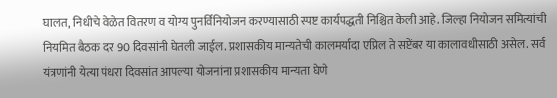घालत, निधीचे वेळेत वितरण व योग्य पुनर्विनियोजन करण्यासाठी स्पष्ट कार्यपद्धती निश्चित केली आहे. जिल्हा नियोजन समित्यांची नियमित बैठक दर 90 दिवसांनी घेतली जाईल. प्रशासकीय मान्यतेची कालमर्यादा एप्रिल ते सप्टेंबर या कालावधीसाठी असेल. सर्व यंत्रणांनी येत्या पंधरा दिवसांत आपल्या योजनांना प्रशासकीय मान्यता घेणे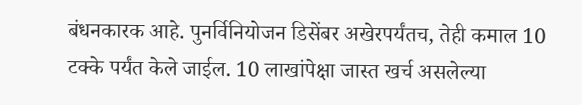बंधनकारक आहे. पुनर्विनियोजन डिसेंबर अखेरपर्यंतच, तेही कमाल 10 टक्के पर्यंत केले जाईल. 10 लाखांपेक्षा जास्त खर्च असलेल्या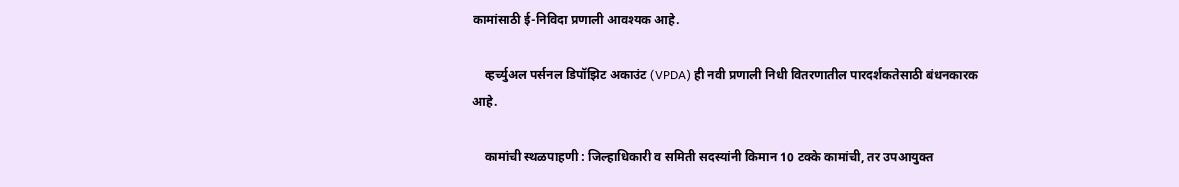कामांसाठी ई-निविदा प्रणाली आवश्यक आहे.

    व्हर्च्युअल पर्सनल डिपॉझिट अकाउंट (VPDA) ही नवी प्रणाली निधी वितरणातील पारदर्शकतेसाठी बंधनकारक आहे.

    कामांची स्थळपाहणी : जिल्हाधिकारी व समिती सदस्यांनी किमान 10 टक्के कामांची, तर उपआयुक्त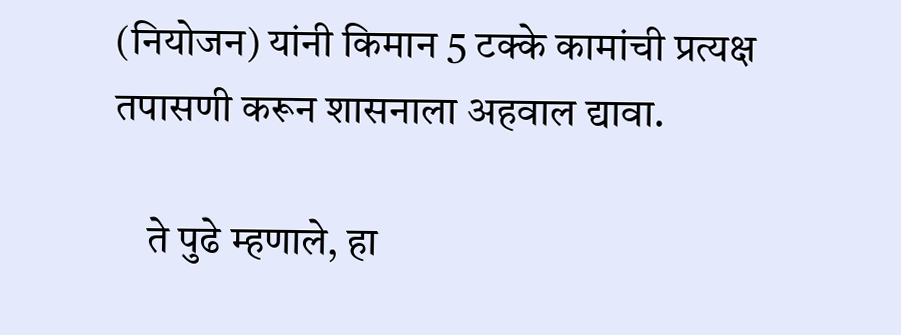(नियोजन) यांनी किमान 5 टक्के कामांची प्रत्यक्ष तपासणी करून शासनाला अहवाल द्यावा.

    ते पुढे म्हणाले, हा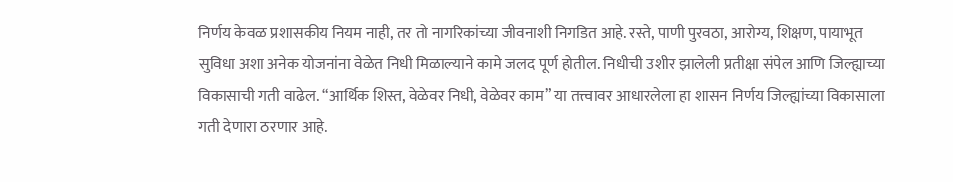निर्णय केवळ प्रशासकीय नियम नाही, तर तो नागरिकांच्या जीवनाशी निगडित आहे. रस्ते, पाणी पुरवठा, आरोग्य, शिक्षण, पायाभूत सुविधा अशा अनेक योजनांना वेळेत निधी मिळाल्याने कामे जलद पूर्ण होतील. निधीची उशीर झालेली प्रतीक्षा संपेल आणि जिल्ह्याच्या विकासाची गती वाढेल. “आर्थिक शिस्त, वेळेवर निधी, वेळेवर काम” या तत्त्वावर आधारलेला हा शासन निर्णय जिल्ह्यांच्या विकासाला गती देणारा ठरणार आहे.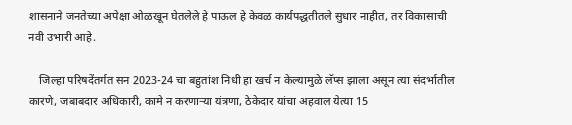शासनाने जनतेच्या अपेक्षा ओळखून घेतलेले हे पाऊल हे केवळ कार्यपद्धतीतले सुधार नाहीत, तर विकासाची नवी उभारी आहे.

    जिल्हा परिषदेंतर्गत सन 2023-24 चा बहुतांश निधी हा खर्च न केल्यामुळे लॅप्स झाला असून त्या संदर्भातील कारणे, जबाबदार अधिकारी, कामे न करणाऱ्या यंत्रणा, ठेकेदार यांचा अहवाल येत्या 15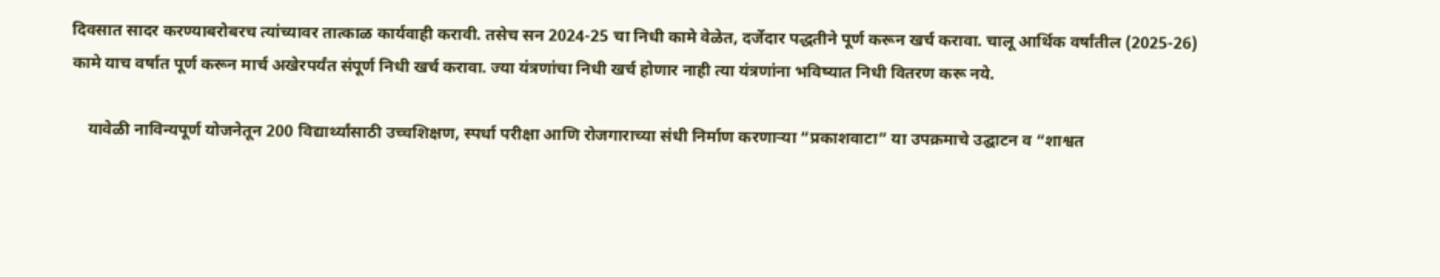दिवसात सादर करण्याबरोबरच त्यांच्यावर तात्काळ कार्यवाही करावी. तसेच सन 2024-25 चा निधी कामे वेळेत, दर्जेदार पद्धतीने पूर्ण करून खर्च करावा. चालू आर्थिक वर्षांतील (2025-26) कामे याच वर्षात पूर्ण करून मार्च अखेरपर्यंत संपूर्ण निधी खर्च करावा. ज्या यंत्रणांचा निधी खर्च होणार नाही त्या यंत्रणांना भविष्यात निधी वितरण करू नये.

    यावेळी नाविन्यपूर्ण योजनेतून 200 विद्यार्थ्यांसाठी उच्चशिक्षण, स्पर्धा परीक्षा आणि रोजगाराच्या संधी निर्माण करणाऱ्या “प्रकाशवाटा” या उपक्रमाचे उद्घाटन व “शाश्वत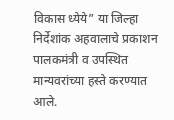विकास ध्येये” या जिल्हा निर्देशांक अहवालाचे प्रकाशन पालकमंत्री व उपस्थित मान्यवरांच्या हस्ते करण्यात आले.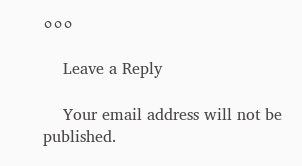०००

    Leave a Reply

    Your email address will not be published.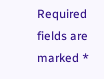Required fields are marked *